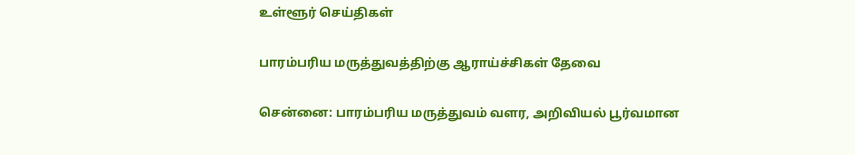உள்ளூர் செய்திகள்

பாரம்பரிய மருத்துவத்திற்கு ஆராய்ச்சிகள் தேவை

சென்னை: பாரம்பரிய மருத்துவம் வளர, அறிவியல் பூர்வமான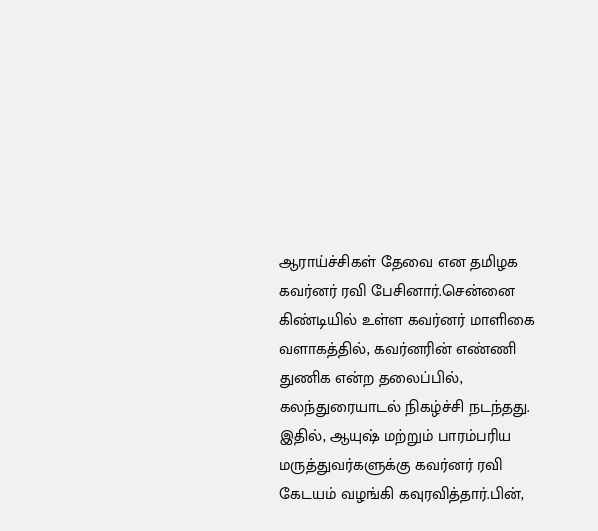ஆராய்ச்சிகள் தேவை என தமிழக கவர்னர் ரவி பேசினார்.சென்னை கிண்டியில் உள்ள கவர்னர் மாளிகை வளாகத்தில், கவர்னரின் எண்ணி துணிக என்ற தலைப்பில், கலந்துரையாடல் நிகழ்ச்சி நடந்தது. இதில், ஆயுஷ் மற்றும் பாரம்பரிய மருத்துவர்களுக்கு கவர்னர் ரவி கேடயம் வழங்கி கவுரவித்தார்.பின்,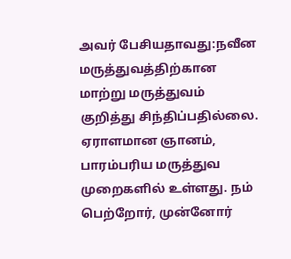அவர் பேசியதாவது:நவீன மருத்துவத்திற்கான மாற்று மருத்துவம் குறித்து சிந்திப்பதில்லை. ஏராளமான ஞானம், பாரம்பரிய மருத்துவ முறைகளில் உள்ளது. நம் பெற்றோர், முன்னோர்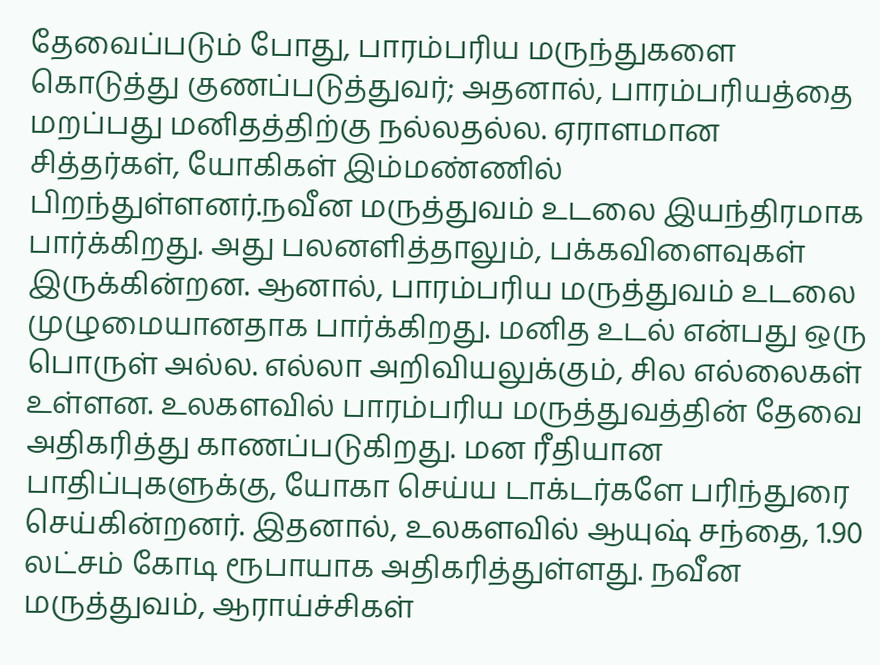தேவைப்படும் போது, பாரம்பரிய மருந்துகளை கொடுத்து குணப்படுத்துவர்; அதனால், பாரம்பரியத்தை மறப்பது மனிதத்திற்கு நல்லதல்ல. ஏராளமான சித்தர்கள், யோகிகள் இம்மண்ணில் பிறந்துள்ளனர்.நவீன மருத்துவம் உடலை இயந்திரமாக பார்க்கிறது. அது பலனளித்தாலும், பக்கவிளைவுகள் இருக்கின்றன. ஆனால், பாரம்பரிய மருத்துவம் உடலை முழுமையானதாக பார்க்கிறது. மனித உடல் என்பது ஒரு பொருள் அல்ல. எல்லா அறிவியலுக்கும், சில எல்லைகள் உள்ளன. உலகளவில் பாரம்பரிய மருத்துவத்தின் தேவை அதிகரித்து காணப்படுகிறது. மன ரீதியான பாதிப்புகளுக்கு, யோகா செய்ய டாக்டர்களே பரிந்துரை செய்கின்றனர். இதனால், உலகளவில் ஆயுஷ் சந்தை, 1.90 லட்சம் கோடி ரூபாயாக அதிகரித்துள்ளது. நவீன மருத்துவம், ஆராய்ச்சிகள்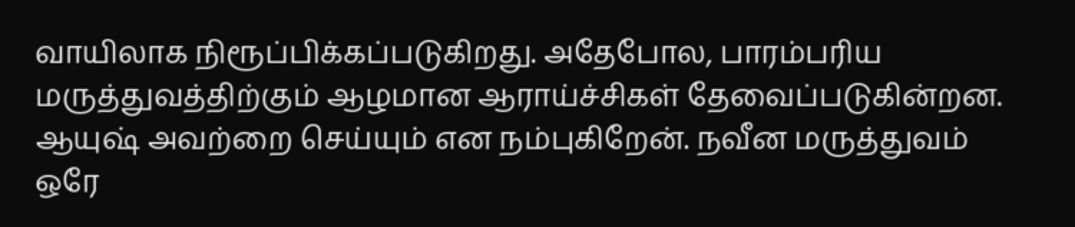வாயிலாக நிரூப்பிக்கப்படுகிறது. அதேபோல, பாரம்பரிய மருத்துவத்திற்கும் ஆழமான ஆராய்ச்சிகள் தேவைப்படுகின்றன. ஆயுஷ் அவற்றை செய்யும் என நம்புகிறேன். நவீன மருத்துவம் ஒரே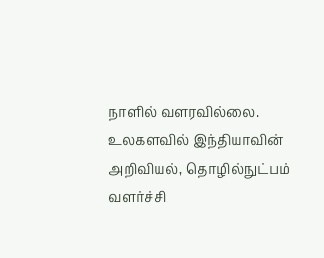நாளில் வளரவில்லை. உலகளவில் இந்தியாவின் அறிவியல், தொழில்நுட்பம் வளர்ச்சி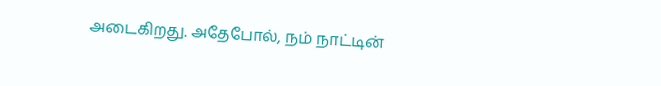அடைகிறது. அதேபோல், நம் நாட்டின்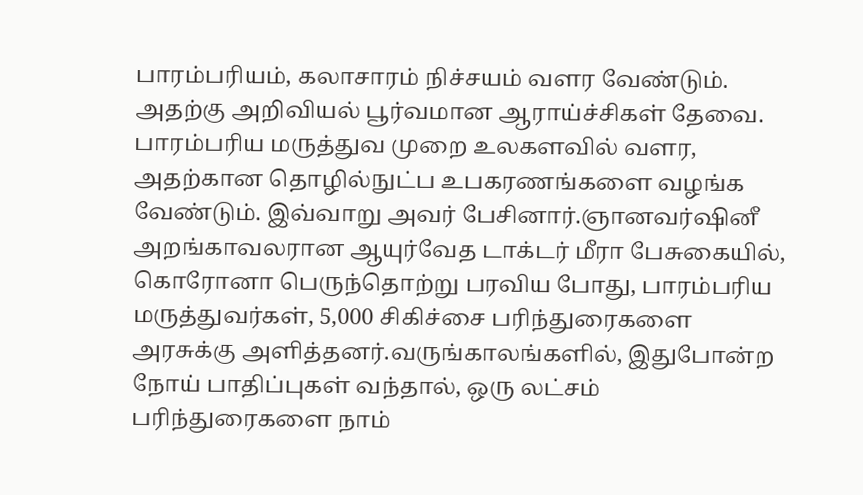பாரம்பரியம், கலாசாரம் நிச்சயம் வளர வேண்டும். அதற்கு அறிவியல் பூர்வமான ஆராய்ச்சிகள் தேவை. பாரம்பரிய மருத்துவ முறை உலகளவில் வளர, அதற்கான தொழில்நுட்ப உபகரணங்களை வழங்க வேண்டும். இவ்வாறு அவர் பேசினார்.ஞானவர்ஷினீ அறங்காவலரான ஆயுர்வேத டாக்டர் மீரா பேசுகையில், கொரோனா பெருந்தொற்று பரவிய போது, பாரம்பரிய மருத்துவர்கள், 5,000 சிகிச்சை பரிந்துரைகளை அரசுக்கு அளித்தனர்.வருங்காலங்களில், இதுபோன்ற நோய் பாதிப்புகள் வந்தால், ஒரு லட்சம் பரிந்துரைகளை நாம்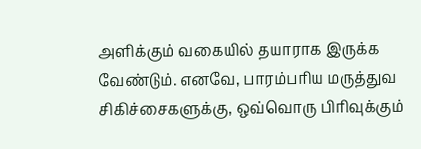அளிக்கும் வகையில் தயாராக இருக்க வேண்டும். எனவே, பாரம்பரிய மருத்துவ சிகிச்சைகளுக்கு, ஒவ்வொரு பிரிவுக்கும்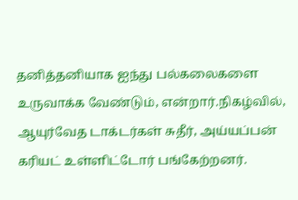தனித்தனியாக ஐந்து பல்கலைகளை உருவாக்க வேண்டும், என்றார்.நிகழ்வில், ஆயுர்வேத டாக்டர்கள் சுதீர், அய்யப்பன் கரியட் உள்ளிட்டோர் பங்கேற்றனர்.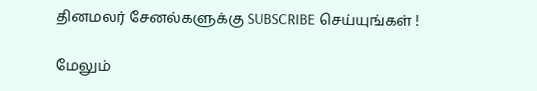தினமலர் சேனல்களுக்கு SUBSCRIBE செய்யுங்கள் !

மேலும்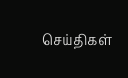செய்திகள்